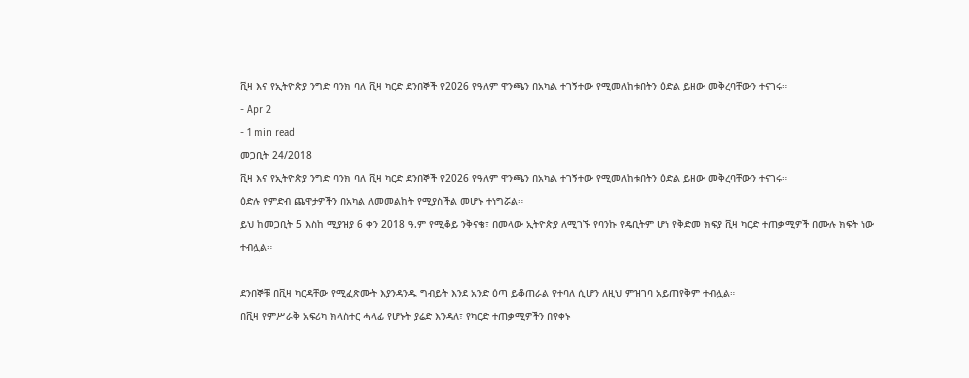ቪዛ እና የኢትዮጵያ ንግድ ባንክ ባለ ቪዛ ካርድ ደንበኞች የ2026 የዓለም ዋንጫን በአካል ተገኝተው የሚመለከቱበትን ዕድል ይዘው መቅረባቸውን ተናገሩ።
- Apr 2
- 1 min read
መጋቢት 24/2018
ቪዛ እና የኢትዮጵያ ንግድ ባንክ ባለ ቪዛ ካርድ ደንበኞች የ2026 የዓለም ዋንጫን በአካል ተገኝተው የሚመለከቱበትን ዕድል ይዘው መቅረባቸውን ተናገሩ።
ዕድሉ የምድብ ጨዋታዎችን በአካል ለመመልከት የሚያስችል መሆኑ ተነግሯል።
ይህ ከመጋቢት 5 እስከ ሚያዝያ 6 ቀን 2018 ዓ.ም የሚቆይ ንቅናቄ፣ በመላው ኢትዮጵያ ለሚገኙ የባንኩ የዴቢትም ሆነ የቅድመ ክፍያ ቪዛ ካርድ ተጠቃሚዎች በሙሉ ክፍት ነው ተብሏል።

ደንበኞቹ በቪዛ ካርዳቸው የሚፈጽሙት እያንዳንዱ ግብይት እንደ አንድ ዕጣ ይቆጠራል የተባለ ሲሆን ለዚህ ምዝገባ አይጠየቅም ተብሏል።
በቪዛ የምሥራቅ አፍሪካ ክላስተር ሓላፊ የሆኑት ያሬድ እንዳለ፣ የካርድ ተጠቃሚዎችን በየቀኑ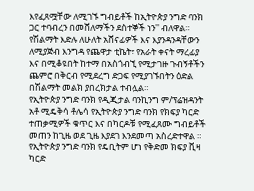እየፈጸሟቸው ለሚገኙ ግብይቶች ከኢትዮጵያ ንግድ ባንክ ጋር ተባብረን በመሸለማችን ደስተኞች ነን'' ብለዋል።
የሽልማት እድሉ ለሁለት አሸናፊዎች እና እያንዳንዳቸውን ለሚያጅብ እንግዳ የጨዋታ ቲኬት፣ የአራት ቀናት ማረፊያ እና በሚቆዩበት ከተማ በአስጎብኚ የሚታገዙ ጉብኝቶችን ጨምሮ በቅርብ የሚደረግ ድጋፍ የሚያገኙበትን ዕድል በሽልማት መልክ ያበረክታል ተብሏል።
የኢትዮጵያ ንግድ ባንክ የዲጂታል ባንኪንግ ም/ፕሬዝዳንት አቶ ሚዴቅሳ ቶሌሳ የኢትዮጵያ ንግድ ባንክ የክፍያ ካርድ ተጠቃሚዎች ቁጥር እና በካርዶቹ የሚፈጸሙ ግብይቶች መጠን ከጊዜ ወደ ጊዜ እያደገ እንደመጣ አስረድተዋል ።
የኢትዮጵያ ንግድ ባንክ የዴቢትም ሆነ የቅድመ ክፍያ ቪዛ ካርድ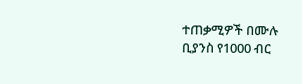ተጠቃሚዎች በሙሉ ቢያንስ የ1000 ብር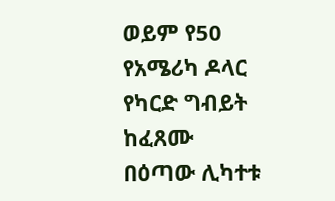ወይም የ50 የአሜሪካ ዶላር የካርድ ግብይት ከፈጸሙ በዕጣው ሊካተቱ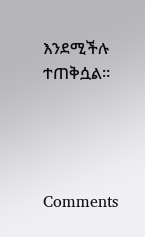እንደሚችሉ ተጠቅሷል።




Comments